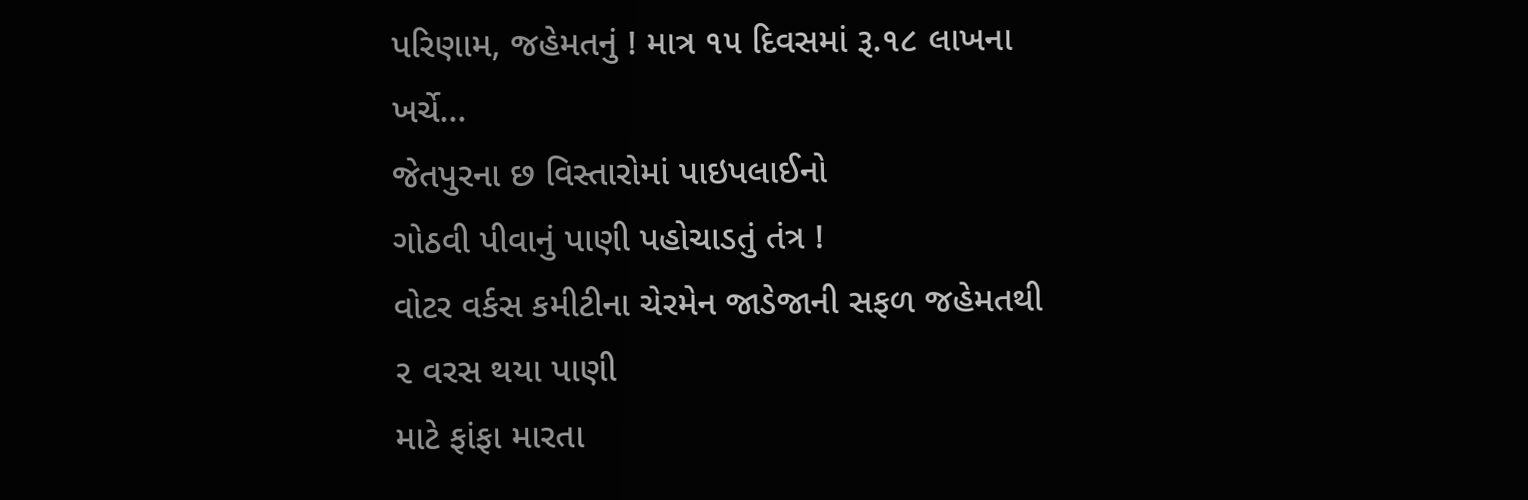પરિણામ, જહેમતનું ! માત્ર ૧૫ દિવસમાં રૂ.૧૮ લાખના ખર્ચે...
જેતપુરના છ વિસ્તારોમાં પાઇપલાઈનો
ગોઠવી પીવાનું પાણી પહોચાડતું તંત્ર !
વોટર વર્કસ કમીટીના ચેરમેન જાડેજાની સફળ જહેમતથી ૨ વરસ થયા પાણી
માટે ફાંફા મારતા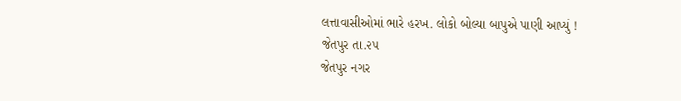લત્તાવાસીઓમાં ભારે હરખ. લોકો બોલ્યા બાપુએ પાણી આપ્યું !
જેતપુર તા.૨૫
જેતપુર નગર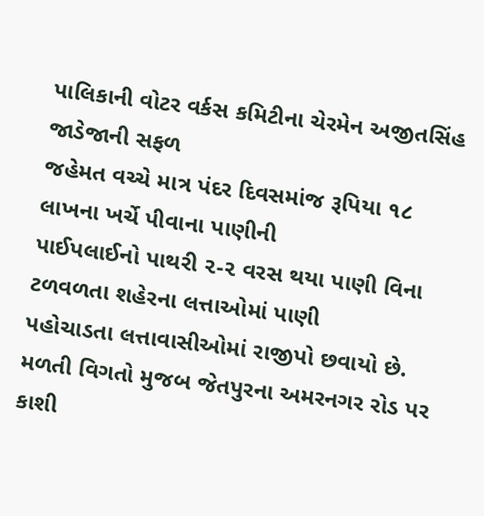પાલિકાની વોટર વર્કસ કમિટીના ચેરમેન અજીતસિંહ જાડેજાની સફળ
જહેમત વચ્ચે માત્ર પંદર દિવસમાંજ રૂપિયા ૧૮ લાખના ખર્ચે પીવાના પાણીની
પાઈપલાઈનો પાથરી ૨-૨ વરસ થયા પાણી વિના ટળવળતા શહેરના લત્તાઓમાં પાણી
પહોચાડતા લત્તાવાસીઓમાં રાજીપો છવાયો છે.
મળતી વિગતો મુજબ જેતપુરના અમરનગર રોડ પર કાશી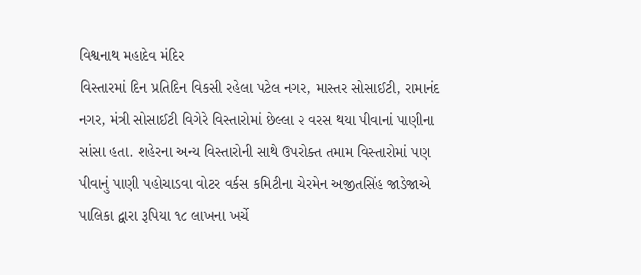વિશ્વનાથ મહાદેવ મંદિર
વિસ્તારમાં દિન પ્રતિદિન વિકસી રહેલા પટેલ નગર, માસ્તર સોસાઈટી, રામાનંદ
નગર, મંત્રી સોસાઈટી વિગેરે વિસ્તારોમાં છેલ્લા ૨ વરસ થયા પીવાનાં પાણીના
સાંસા હતા. શહેરના અન્ય વિસ્તારોની સાથે ઉપરોક્ત તમામ વિસ્તારોમાં પણ
પીવાનું પાણી પહોચાડવા વોટર વર્કસ કમિટીના ચેરમેન અજીતસિંહ જાડેજાએ
પાલિકા દ્વારા રૂપિયા ૧૮ લાખના ખર્ચે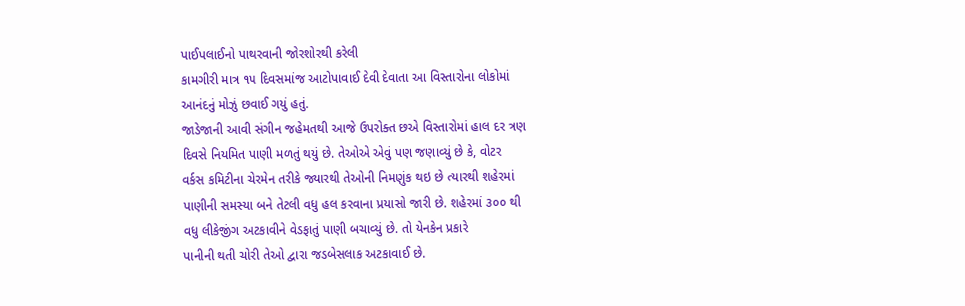પાઈપલાઈનો પાથરવાની જોરશોરથી કરેલી
કામગીરી માત્ર ૧૫ દિવસમાંજ આટોપાવાઈ દેવી દેવાતા આ વિસ્તારોના લોકોમાં
આનંદનું મોઝું છવાઈ ગયું હતું.
જાડેજાની આવી સંગીન જહેમતથી આજે ઉપરોક્ત છએ વિસ્તારોમાં હાલ દર ત્રણ
દિવસે નિયમિત પાણી મળતું થયું છે. તેઓએ એવું પણ જણાવ્યું છે કે, વોટર
વર્કસ કમિટીના ચેરમેન તરીકે જ્યારથી તેઓની નિમણુંક થઇ છે ત્યારથી શહેરમાં
પાણીની સમસ્યા બને તેટલી વધુ હલ કરવાના પ્રયાસો જારી છે. શહેરમાં ૩૦૦ થી
વધુ લીકેજીંગ અટકાવીને વેડફાતું પાણી બચાવ્યું છે. તો યેનકેન પ્રકારે
પાનીની થતી ચોરી તેઓ દ્વારા જડબેસલાક અટકાવાઈ છે.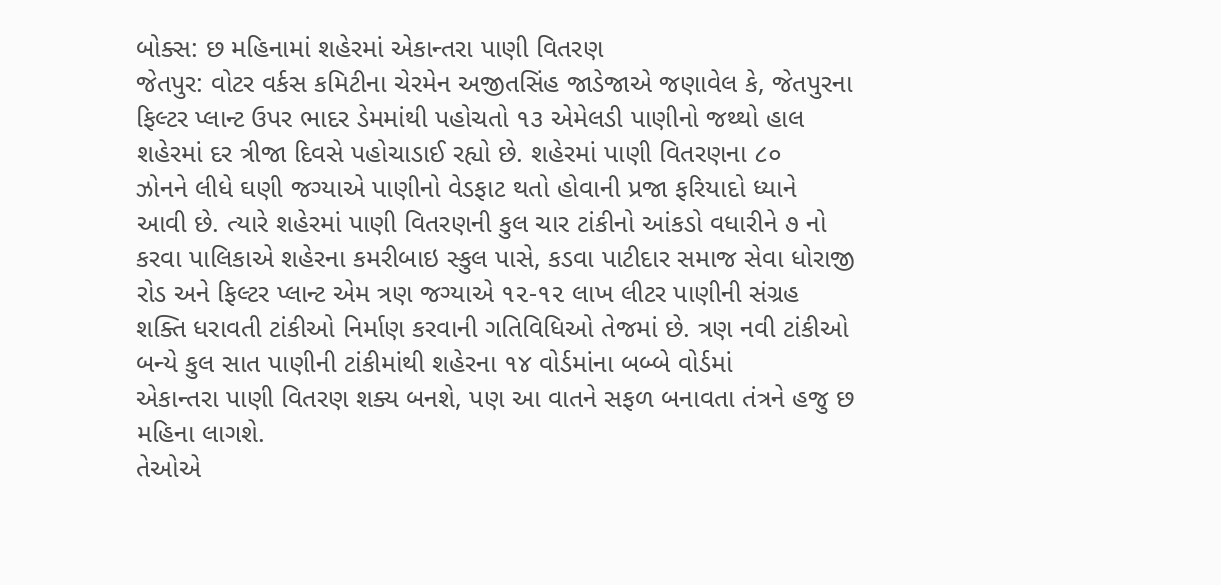બોક્સ: છ મહિનામાં શહેરમાં એકાન્તરા પાણી વિતરણ
જેતપુર: વોટર વર્કસ કમિટીના ચેરમેન અજીતસિંહ જાડેજાએ જણાવેલ કે, જેતપુરના
ફિલ્ટર પ્લાન્ટ ઉપર ભાદર ડેમમાંથી પહોચતો ૧૩ એમેલડી પાણીનો જથ્થો હાલ
શહેરમાં દર ત્રીજા દિવસે પહોચાડાઈ રહ્યો છે. શહેરમાં પાણી વિતરણના ૮૦
ઝોનને લીધે ઘણી જગ્યાએ પાણીનો વેડફાટ થતો હોવાની પ્રજા ફરિયાદો ધ્યાને
આવી છે. ત્યારે શહેરમાં પાણી વિતરણની કુલ ચાર ટાંકીનો આંકડો વધારીને ૭ નો
કરવા પાલિકાએ શહેરના કમરીબાઇ સ્કુલ પાસે, કડવા પાટીદાર સમાજ સેવા ધોરાજી
રોડ અને ફિલ્ટર પ્લાન્ટ એમ ત્રણ જગ્યાએ ૧૨-૧૨ લાખ લીટર પાણીની સંગ્રહ
શક્તિ ધરાવતી ટાંકીઓ નિર્માણ કરવાની ગતિવિધિઓ તેજમાં છે. ત્રણ નવી ટાંકીઓ
બન્યે કુલ સાત પાણીની ટાંકીમાંથી શહેરના ૧૪ વોર્ડમાંના બબ્બે વોર્ડમાં
એકાન્તરા પાણી વિતરણ શક્ય બનશે, પણ આ વાતને સફળ બનાવતા તંત્રને હજુ છ
મહિના લાગશે.
તેઓએ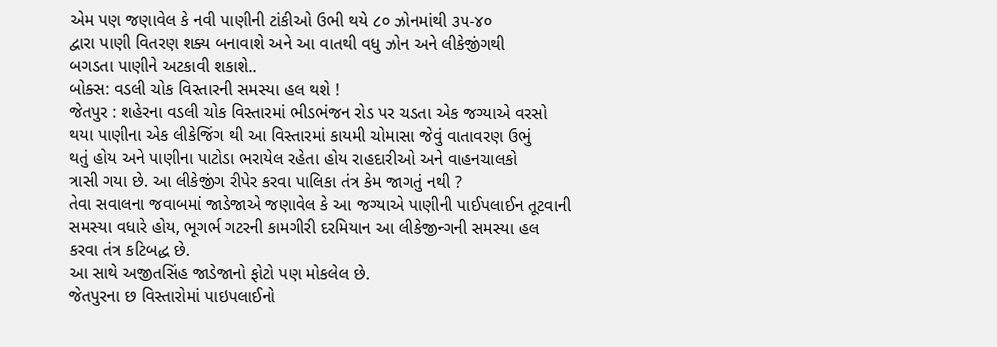એમ પણ જણાવેલ કે નવી પાણીની ટાંકીઓ ઉભી થયે ૮૦ ઝોનમાંથી ૩૫-૪૦
દ્વારા પાણી વિતરણ શક્ય બનાવાશે અને આ વાતથી વધુ ઝોન અને લીકેજીંગથી
બગડતા પાણીને અટકાવી શકાશે..
બોક્સ: વડલી ચોક વિસ્તારની સમસ્યા હલ થશે !
જેતપુર : શહેરના વડલી ચોક વિસ્તારમાં ભીડભંજન રોડ પર ચડતા એક જગ્યાએ વરસો
થયા પાણીના એક લીકેજિંગ થી આ વિસ્તારમાં કાયમી ચોમાસા જેવું વાતાવરણ ઉભું
થતું હોય અને પાણીના પાટોડા ભરાયેલ રહેતા હોય રાહદારીઓ અને વાહનચાલકો
ત્રાસી ગયા છે. આ લીકેજીંગ રીપેર કરવા પાલિકા તંત્ર કેમ જાગતું નથી ?
તેવા સવાલના જવાબમાં જાડેજાએ જણાવેલ કે આ જગ્યાએ પાણીની પાઈપલાઈન તૂટવાની
સમસ્યા વધારે હોય, ભૂગર્ભ ગટરની કામગીરી દરમિયાન આ લીકેજીન્ગની સમસ્યા હલ
કરવા તંત્ર કટિબદ્ધ છે.
આ સાથે અજીતસિંહ જાડેજાનો ફોટો પણ મોકલેલ છે.
જેતપુરના છ વિસ્તારોમાં પાઇપલાઈનો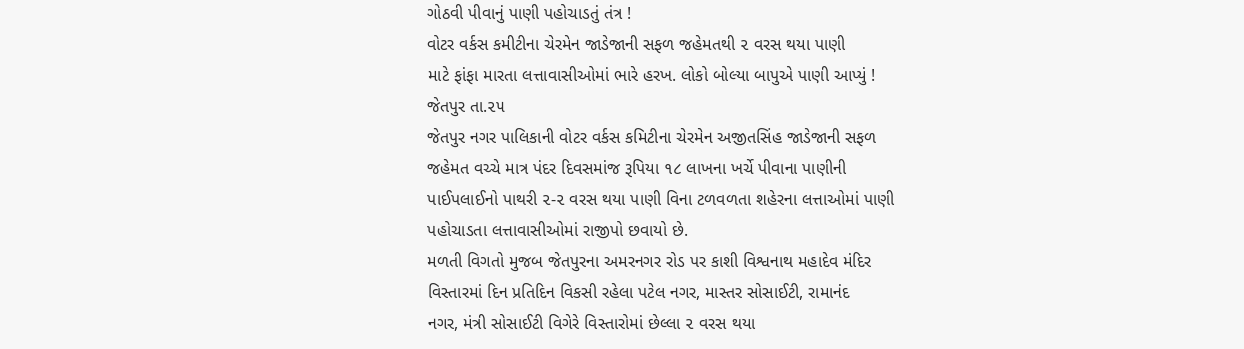ગોઠવી પીવાનું પાણી પહોચાડતું તંત્ર !
વોટર વર્કસ કમીટીના ચેરમેન જાડેજાની સફળ જહેમતથી ૨ વરસ થયા પાણી
માટે ફાંફા મારતા લત્તાવાસીઓમાં ભારે હરખ. લોકો બોલ્યા બાપુએ પાણી આપ્યું !
જેતપુર તા.૨૫
જેતપુર નગર પાલિકાની વોટર વર્કસ કમિટીના ચેરમેન અજીતસિંહ જાડેજાની સફળ
જહેમત વચ્ચે માત્ર પંદર દિવસમાંજ રૂપિયા ૧૮ લાખના ખર્ચે પીવાના પાણીની
પાઈપલાઈનો પાથરી ૨-૨ વરસ થયા પાણી વિના ટળવળતા શહેરના લત્તાઓમાં પાણી
પહોચાડતા લત્તાવાસીઓમાં રાજીપો છવાયો છે.
મળતી વિગતો મુજબ જેતપુરના અમરનગર રોડ પર કાશી વિશ્વનાથ મહાદેવ મંદિર
વિસ્તારમાં દિન પ્રતિદિન વિકસી રહેલા પટેલ નગર, માસ્તર સોસાઈટી, રામાનંદ
નગર, મંત્રી સોસાઈટી વિગેરે વિસ્તારોમાં છેલ્લા ૨ વરસ થયા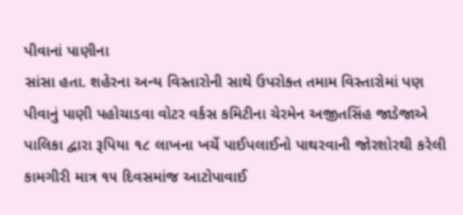પીવાનાં પાણીના
સાંસા હતા. શહેરના અન્ય વિસ્તારોની સાથે ઉપરોક્ત તમામ વિસ્તારોમાં પણ
પીવાનું પાણી પહોચાડવા વોટર વર્કસ કમિટીના ચેરમેન અજીતસિંહ જાડેજાએ
પાલિકા દ્વારા રૂપિયા ૧૮ લાખના ખર્ચે પાઈપલાઈનો પાથરવાની જોરશોરથી કરેલી
કામગીરી માત્ર ૧૫ દિવસમાંજ આટોપાવાઈ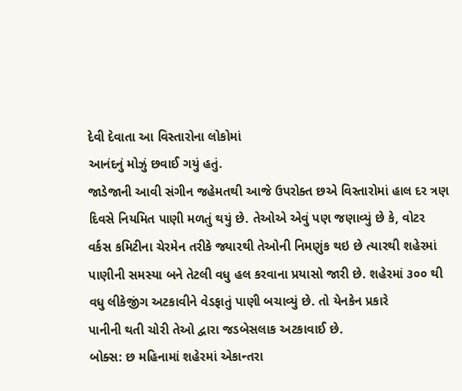દેવી દેવાતા આ વિસ્તારોના લોકોમાં
આનંદનું મોઝું છવાઈ ગયું હતું.
જાડેજાની આવી સંગીન જહેમતથી આજે ઉપરોક્ત છએ વિસ્તારોમાં હાલ દર ત્રણ
દિવસે નિયમિત પાણી મળતું થયું છે. તેઓએ એવું પણ જણાવ્યું છે કે, વોટર
વર્કસ કમિટીના ચેરમેન તરીકે જ્યારથી તેઓની નિમણુંક થઇ છે ત્યારથી શહેરમાં
પાણીની સમસ્યા બને તેટલી વધુ હલ કરવાના પ્રયાસો જારી છે. શહેરમાં ૩૦૦ થી
વધુ લીકેજીંગ અટકાવીને વેડફાતું પાણી બચાવ્યું છે. તો યેનકેન પ્રકારે
પાનીની થતી ચોરી તેઓ દ્વારા જડબેસલાક અટકાવાઈ છે.
બોક્સ: છ મહિનામાં શહેરમાં એકાન્તરા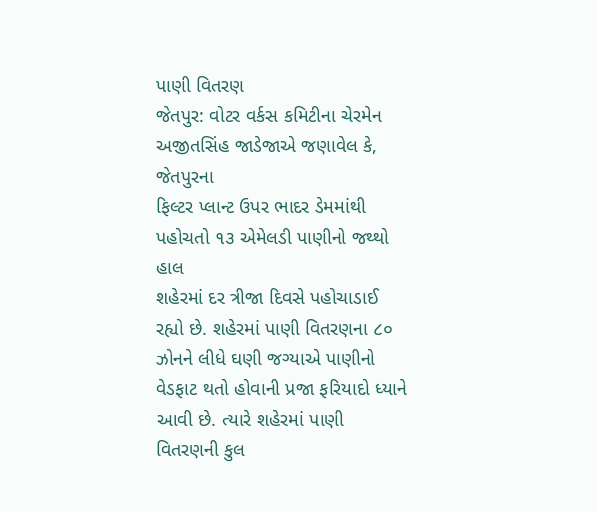પાણી વિતરણ
જેતપુર: વોટર વર્કસ કમિટીના ચેરમેન અજીતસિંહ જાડેજાએ જણાવેલ કે, જેતપુરના
ફિલ્ટર પ્લાન્ટ ઉપર ભાદર ડેમમાંથી પહોચતો ૧૩ એમેલડી પાણીનો જથ્થો હાલ
શહેરમાં દર ત્રીજા દિવસે પહોચાડાઈ રહ્યો છે. શહેરમાં પાણી વિતરણના ૮૦
ઝોનને લીધે ઘણી જગ્યાએ પાણીનો વેડફાટ થતો હોવાની પ્રજા ફરિયાદો ધ્યાને
આવી છે. ત્યારે શહેરમાં પાણી વિતરણની કુલ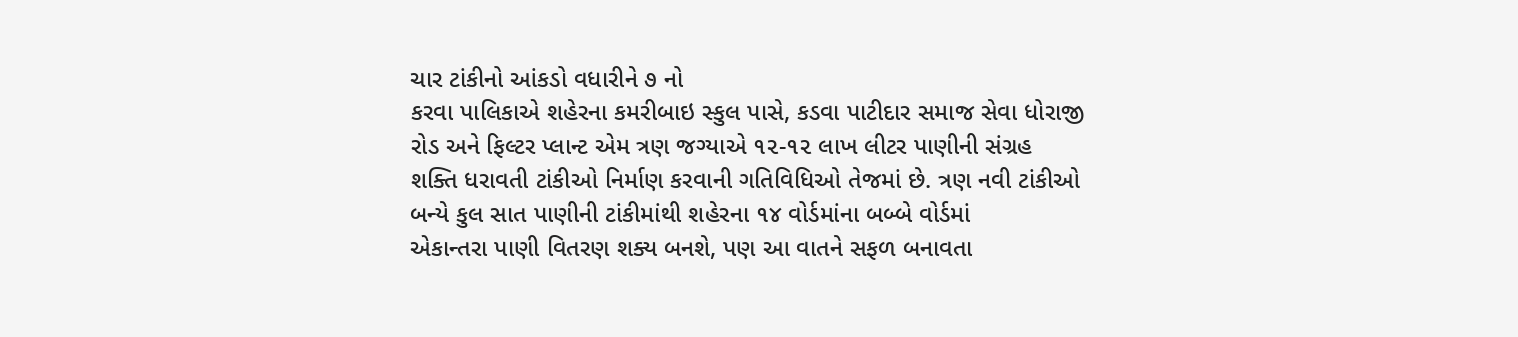ચાર ટાંકીનો આંકડો વધારીને ૭ નો
કરવા પાલિકાએ શહેરના કમરીબાઇ સ્કુલ પાસે, કડવા પાટીદાર સમાજ સેવા ધોરાજી
રોડ અને ફિલ્ટર પ્લાન્ટ એમ ત્રણ જગ્યાએ ૧૨-૧૨ લાખ લીટર પાણીની સંગ્રહ
શક્તિ ધરાવતી ટાંકીઓ નિર્માણ કરવાની ગતિવિધિઓ તેજમાં છે. ત્રણ નવી ટાંકીઓ
બન્યે કુલ સાત પાણીની ટાંકીમાંથી શહેરના ૧૪ વોર્ડમાંના બબ્બે વોર્ડમાં
એકાન્તરા પાણી વિતરણ શક્ય બનશે, પણ આ વાતને સફળ બનાવતા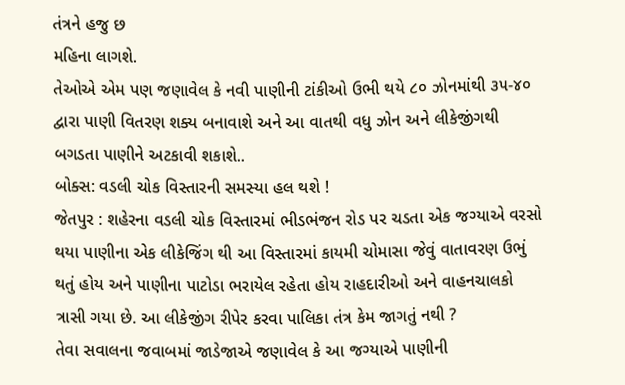તંત્રને હજુ છ
મહિના લાગશે.
તેઓએ એમ પણ જણાવેલ કે નવી પાણીની ટાંકીઓ ઉભી થયે ૮૦ ઝોનમાંથી ૩૫-૪૦
દ્વારા પાણી વિતરણ શક્ય બનાવાશે અને આ વાતથી વધુ ઝોન અને લીકેજીંગથી
બગડતા પાણીને અટકાવી શકાશે..
બોક્સ: વડલી ચોક વિસ્તારની સમસ્યા હલ થશે !
જેતપુર : શહેરના વડલી ચોક વિસ્તારમાં ભીડભંજન રોડ પર ચડતા એક જગ્યાએ વરસો
થયા પાણીના એક લીકેજિંગ થી આ વિસ્તારમાં કાયમી ચોમાસા જેવું વાતાવરણ ઉભું
થતું હોય અને પાણીના પાટોડા ભરાયેલ રહેતા હોય રાહદારીઓ અને વાહનચાલકો
ત્રાસી ગયા છે. આ લીકેજીંગ રીપેર કરવા પાલિકા તંત્ર કેમ જાગતું નથી ?
તેવા સવાલના જવાબમાં જાડેજાએ જણાવેલ કે આ જગ્યાએ પાણીની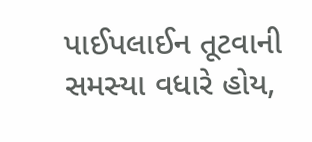પાઈપલાઈન તૂટવાની
સમસ્યા વધારે હોય,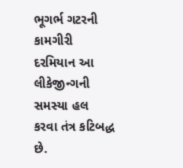ભૂગર્ભ ગટરની કામગીરી દરમિયાન આ લીકેજીન્ગની સમસ્યા હલ
કરવા તંત્ર કટિબદ્ધ છે.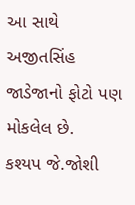આ સાથે અજીતસિંહ જાડેજાનો ફોટો પણ મોકલેલ છે.
કશ્યપ જે.જોશી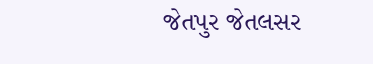જેતપુર જેતલસર